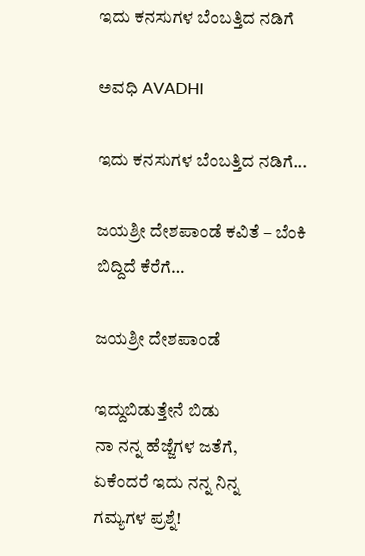ಇದು ಕನಸುಗಳ ಬೆಂಬತ್ತಿದ ನಡಿಗೆ‍

ಅವಧಿ AVADHI

ಇದು ಕನಸುಗಳ ಬೆಂಬತ್ತಿದ ನಡಿಗೆ...

ಜಯಶ್ರೀ ದೇಶಪಾಂಡೆ ಕವಿತೆ – ಬೆಂಕಿ ಬಿದ್ದಿದೆ ಕೆರೆಗೆ…

ಜಯಶ್ರೀ ದೇಶಪಾಂಡೆ

ಇದ್ದುಬಿಡುತ್ತೇನೆ ಬಿಡು
ನಾ ನನ್ನ ಹೆಜ್ಜೆಗಳ ಜತೆಗೆ,
ಏಕೆಂದರೆ ಇದು ನನ್ನ ನಿನ್ನ
ಗಮ್ಯಗಳ ಪ್ರಶ್ನೆ!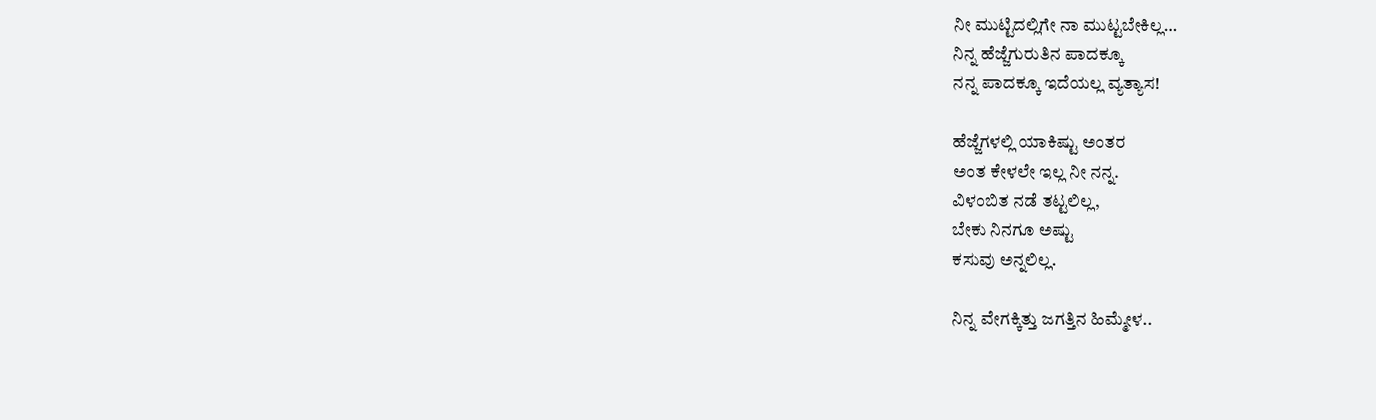ನೀ ಮುಟ್ಟಿದಲ್ಲಿಗೇ ನಾ ಮುಟ್ಟಬೇಕಿಲ್ಲ…
ನಿನ್ನ ಹೆಜ್ಜೆಗುರುತಿನ ಪಾದಕ್ಕೂ
ನನ್ನ ಪಾದಕ್ಕೂ ಇದೆಯಲ್ಲ ವ್ಯತ್ಯಾಸ!

ಹೆಜ್ಜೆಗಳಲ್ಲಿ ಯಾಕಿಷ್ಟು ಅಂತರ
ಅಂತ ಕೇಳಲೇ ಇಲ್ಲ ನೀ ನನ್ನ.
ವಿಳಂಬಿತ ನಡೆ ತಟ್ಟಲಿಲ್ಲ,
ಬೇಕು ನಿನಗೂ ಅಷ್ಟು
ಕಸುವು ಅನ್ನಲಿಲ್ಲ.

ನಿನ್ನ ವೇಗಕ್ಕಿತ್ತು ಜಗತ್ತಿನ ಹಿಮ್ಮೇಳ..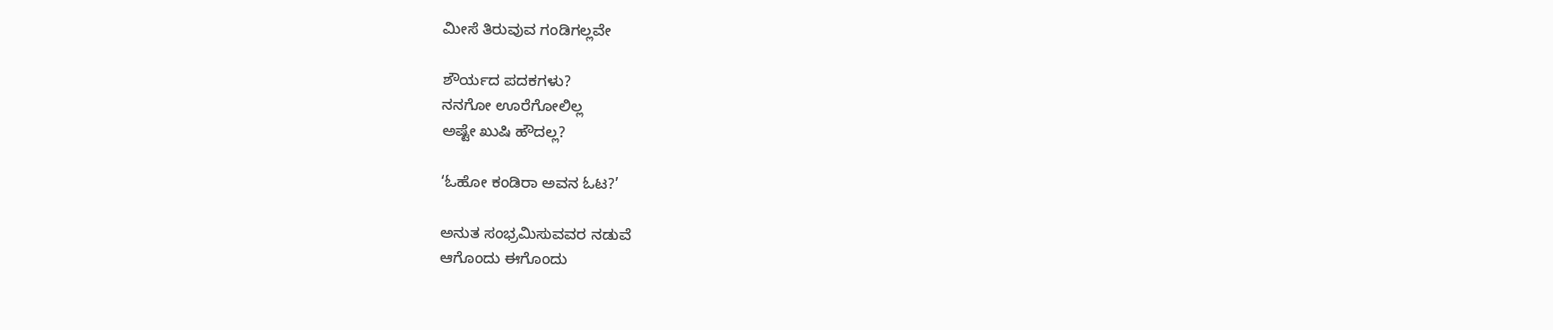ಮೀಸೆ ತಿರುವುವ ಗಂಡಿಗಲ್ಲವೇ

ಶೌರ್ಯದ ಪದಕಗಳು?
ನನಗೋ ಊರೆಗೋಲಿಲ್ಲ
ಅಷ್ಟೇ ಖುಷಿ ಹೌದಲ್ಲ?

‘ಓಹೋ ಕಂಡಿರಾ ಅವನ ಓಟ?’

ಅನುತ ಸಂಭ್ರಮಿಸುವವರ ನಡುವೆ
ಆಗೊಂದು ಈಗೊಂದು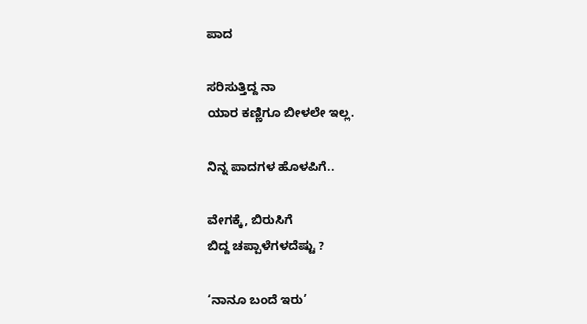ಪಾದ

ಸರಿಸುತ್ತಿದ್ದ ನಾ
ಯಾರ ಕಣ್ಣಿಗೂ ಬೀಳಲೇ ಇಲ್ಲ.

ನಿನ್ನ ಪಾದಗಳ ಹೊಳಪಿಗೆ..

ವೇಗಕ್ಕೆ, ಬಿರುಸಿಗೆ
ಬಿದ್ದ ಚಪ್ಪಾಳೆಗಳದೆಷ್ಟು ?

‘ನಾನೂ ಬಂದೆ ಇರು’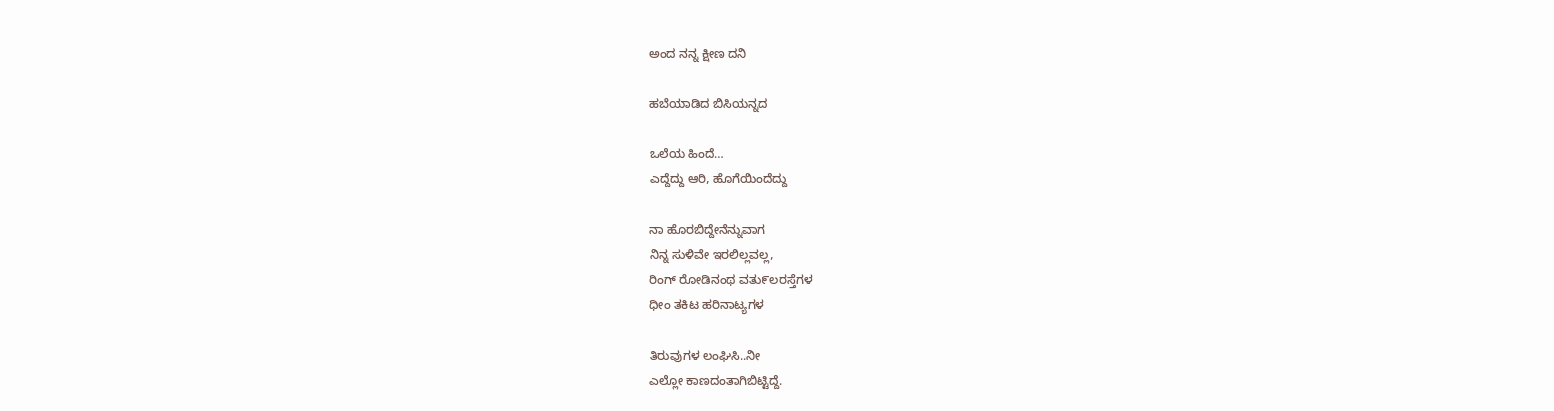ಅಂದ ನನ್ನ ಕ್ಷೀಣ ದನಿ

ಹಬೆಯಾಡಿದ ಬಿಸಿಯನ್ನದ

ಒಲೆಯ ಹಿಂದೆ…
ಎದ್ದೆದ್ದು ಆರಿ, ಹೊಗೆಯಿಂದೆದ್ದು

ನಾ ಹೊರಬಿದ್ದೇನೆನ್ನುವಾಗ
ನಿನ್ನ ಸುಳಿವೇ ಇರಲಿಲ್ಲವಲ್ಲ,
ರಿಂಗ್ ರೋಡಿನಂಥ ವತು೯ಲರಸ್ತೆಗಳ
ಧೀಂ ತಕಿಟ ಹರಿನಾಟ್ಯಗಳ

ತಿರುವುಗಳ ಲಂಘಿಸಿ..ನೀ
ಎಲ್ಲೋ ಕಾಣದಂತಾಗಿಬಿಟ್ಟಿದ್ದೆ.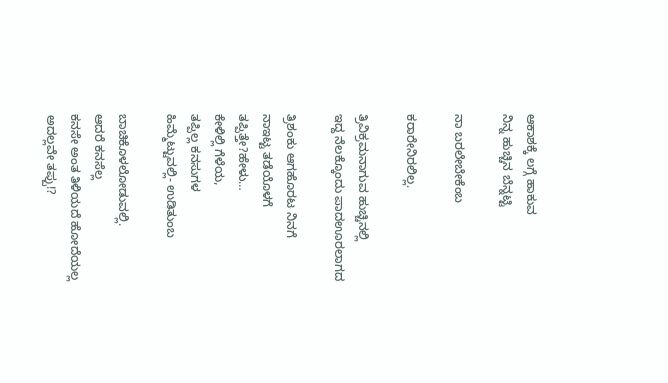ಆಕಾಶಕ್ಕೆ ಲಗ್ಗೆ ಹಾಕುವ
ನಿನ್ನ ಹುಚ್ಚಿನ ಬೆನ್ನಟ್ಟಿ

ನಾ ಬರಲೇಬೇಕೆಂಬ

ಕರಾರೇನಿರಲಿಲ್ಲ.

ತ್ರಿವಿಕ್ರಮನಾಗುವ ಹುಚ್ಚಿನಲ್ಲಿ
ಇದ್ದ ನೆಲಕ್ಕೊಂದು ಪಾದಊರಲಾಗದ

ತ್ರಿಶಂಕು ಆಗಹೊರಟ ನಿನಗೆ
ನಾಇಟ್ಟ ತಡೆಯೊಳಗೆ
ತಪ್ಪಿತ್ತೇ?ಹೇಳು…
ಕೇಳಿಲ್ಲಿ ಗೆಳೆಯ,
ತಪ್ಪಿಲ್ಲ ಕನಸುಗಳ
ಹಿಮ್ಮೆಟ್ಟುವಲ್ಲಿ- ಉಡಿತುಂಬ

ಬಾಚಿಕೊಳಲೋಡುವಲ್ಲಿ.
ಆದರೆ ಕನಸೆಲ್ಲ
ಕನಸೇ ಅಂತ ತಿಳಿಯದೆ ಹೋದೆಯಲ್ಲ
ಅದಲ್ಲವೇ ತಪ್ಪು!?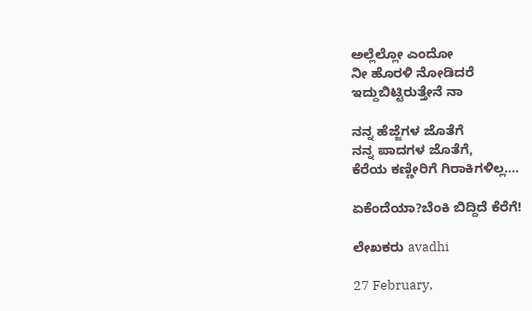ಅಲ್ಲೆಲ್ಲೋ ಎಂದೋ
ನೀ ಹೊರಳಿ ನೋಡಿದರೆ
ಇದ್ದುಬಿಟ್ಟಿರುತ್ತೇನೆ ನಾ

ನನ್ನ ಹೆಜ್ಜೆಗಳ ಜೊತೆಗೆ
ನನ್ನ ಪಾದಗಳ ಜೊತೆಗೆ,
ಕೆರೆಯ ಕಣ್ಣೀರಿಗೆ ಗಿರಾಕಿಗಳಿಲ್ಲ….

ಏಕೆಂದೆಯಾ?ಬೆಂಕಿ ಬಿದ್ದಿದೆ ಕೆರೆಗೆ!

ಲೇಖಕರು avadhi

27 February,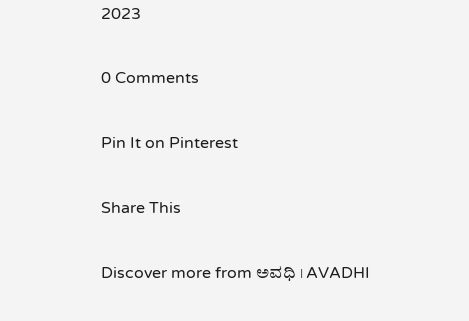2023

0 Comments

Pin It on Pinterest

Share This

Discover more from ಅವಧಿ । AVADHI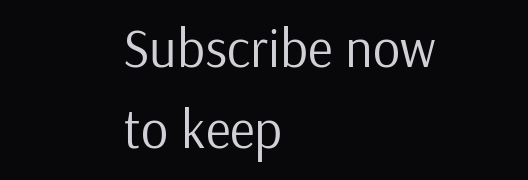Subscribe now to keep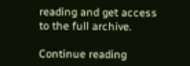reading and get access to the full archive.

Continue reading